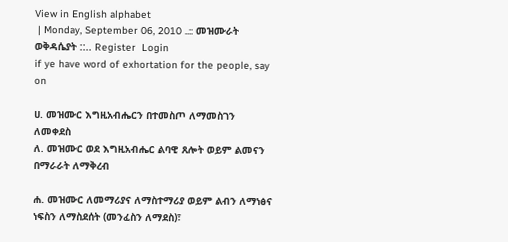View in English alphabet
 | Monday, September 06, 2010 ..:: መዝሙራት ወቅዳሴያት ::.. Register  Login
if ye have word of exhortation for the people, say on

ሀ. መዝሙር እግዚአብሔርን በተመስጦ ለማመስገን ለመቀደስ
ለ. መዝሙር ወደ እግዚአብሔር ልባዊ ጸሎት ወይም ልመናን በማራራት ለማቅረብ

ሐ. መዝሙር ለመማሪያና ለማስተማሪያ ወይም ልብን ለማነፅና ነፍስን ለማስደሰት (መንፈስን ለማደስ)፣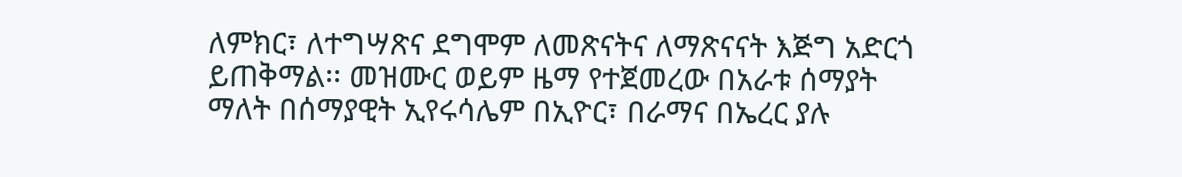ለምክር፣ ለተግሣጽና ደግሞም ለመጽናትና ለማጽናናት እጅግ አድርጎ ይጠቅማል፡፡ መዝሙር ወይም ዜማ የተጀመረው በአራቱ ሰማያት ማለት በሰማያዊት ኢየሩሳሌም በኢዮር፣ በራማና በኤረር ያሉ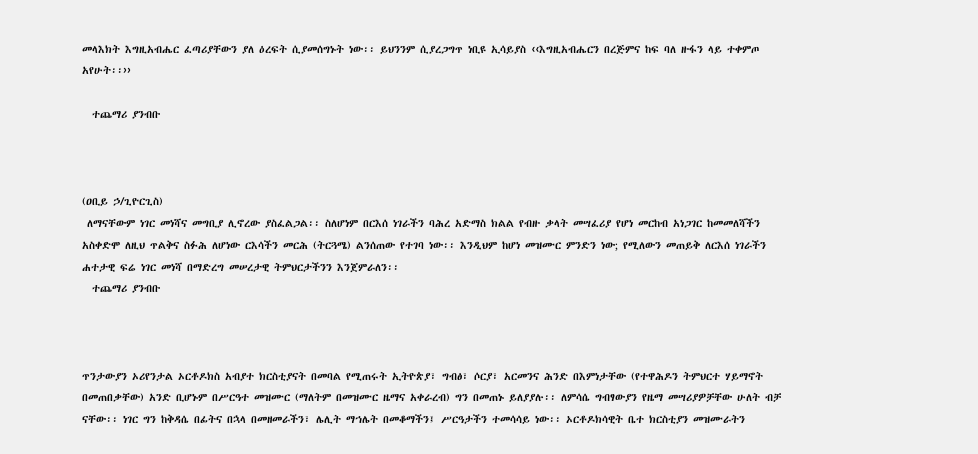መላእክት እግዚአብሔር ፈጣሪያቸውን ያለ ዕረፍት ሲያመሰግኑት ነው፡፡ ይህንንም ሲያረጋግጥ ነቢዩ ኢሳይያስ ‹‹እግዚአብሔርን በረጅምና ከፍ ባለ ዙፋን ላይ ተቀምጦ አየሁት፡፡››

  ተጨማሪ ያንብቡ



(ዐቢይ ኃ/ጊዮርጊስ)
 ለማናቸውም ነገር መነሻና መግቢያ ሊኖረው ያስፈልጋል፡፡ ስለሆነም በርእሰ ነገራችን ባሕረ አድማስ ክልል የብዙ ቃላት መሣፈሪያ የሆነ መርከብ አነጋገር ከመመለሻችን አስቀድሞ ለዚህ ጥልቅና ስፉሕ ለሆነው ርእሳችን መርሕ (ትርጓሜ) ልንሰጠው የተገባ ነው፡፡ እንዲህም ከሆነ መዝሙር ምንድን ነው; የሚለውን መጠይቅ ለርእሰ ነገራችን ሐተታዊ ፍሬ ነገር መነሻ በማድረግ መሠረታዊ ትምህርታችንን እንጀምራለን፡፡
  ተጨማሪ ያንብቡ



ጥንታውያን ኦሪየንታል ኦርቶዶክስ አብያተ ክርስቲያናት በመባል የሚጠሩት ኢትዮጵያ፣ ግብፅ፣ ሶርያ፣ አርመንና ሕንድ በእምነታቸው (የተዋሕዶን ትምህርተ ሃይማኖት በመጠበቃቸው) አንድ ቢሆኑም በሥርዓተ መዝሙር (ማለትም በመዝሙር ዜማና አቀራረብ) ግን በመጠኑ ይለያያሉ፡፡ ለምሳሴ ግብፃውያን የዜማ መሣሪያዎቻቸው ሁለት ብቻ ናቸው፡፡ ነገር ግን ከቅዳሴ በፊትና በኋላ በመዘመራችን፣ ሌሊት ማኀሌት በመቆማችን፤ ሥርዓታችን ተመሳሳይ ነው፡፡ ኦርቶዶክሳዊት ቤተ ክርስቲያን መዝሙራትን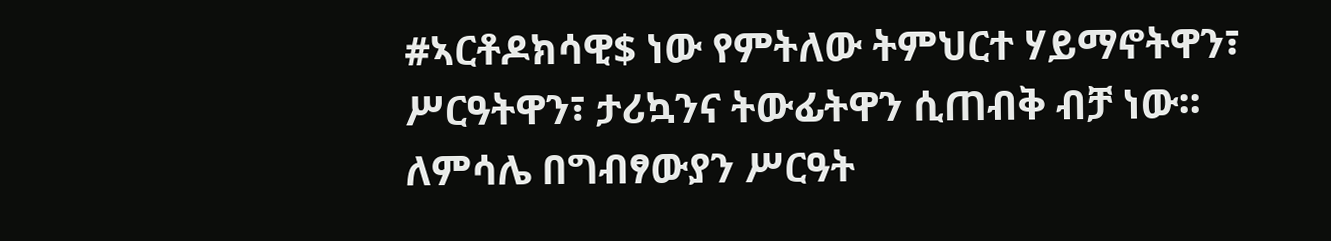#ኣርቶዶክሳዊ$ ነው የምትለው ትምህርተ ሃይማኖትዋን፣ ሥርዓትዋን፣ ታሪኳንና ትውፊትዋን ሲጠብቅ ብቻ ነው፡፡ ለምሳሌ በግብፃውያን ሥርዓት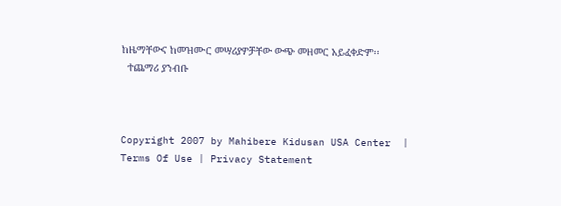ከዜማቸውና ከመዝሙር መሣሪያዎቻቸው ውጭ መዘመር አይፈቀድም፡፡
  ተጨማሪ ያንብቡ



Copyright 2007 by Mahibere Kidusan USA Center  | Terms Of Use | Privacy Statement